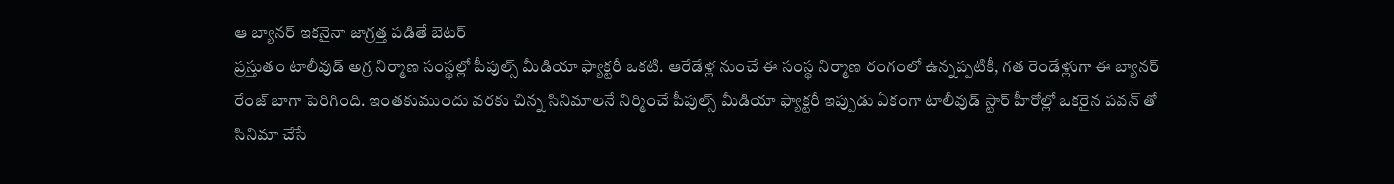ఆ బ్యానర్ ఇకనైనా జాగ్రత్త పడితే బెటర్
ప్రస్తుతం టాలీవుడ్ అగ్ర నిర్మాణ సంస్థల్లో పీపుల్స్ మీడియా ఫ్యాక్టరీ ఒకటి. ఆరేడేళ్ల నుంచే ఈ సంస్థ నిర్మాణ రంగంలో ఉన్నప్పటికీ, గత రెండేళ్లుగా ఈ బ్యానర్ రేంజ్ బాగా పెరిగింది. ఇంతకుముందు వరకు చిన్న సినిమాలనే నిర్మించే పీపుల్స్ మీడియా ఫ్యాక్టరీ ఇప్పుడు ఏకంగా టాలీవుడ్ స్టార్ హీరోల్లో ఒకరైన పవన్ తో సినిమా చేసే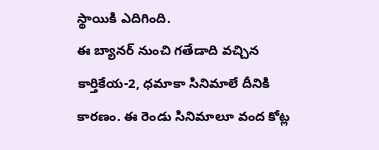స్థాయికి ఎదిగింది.
ఈ బ్యానర్ నుంచి గతేడాది వచ్చిన కార్తికేయ-2, ధమాకా సినిమాలే దీనికి కారణం. ఈ రెండు సినిమాలూ వంద కోట్ల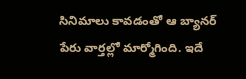సినిమాలు కావడంతో ఆ బ్యానర్ పేరు వార్తల్లో మార్మోగింది. ఇదే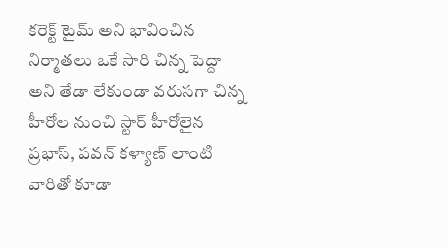కరెక్ట్ టైమ్ అని భావించిన నిర్మాతలు ఒకే సారి చిన్న పెద్దా అని తేడా లేకుండా వరుసగా చిన్న హీరోల నుంచి స్టార్ హీరోలైన ప్రభాస్, పవన్ కళ్యాణ్ లాంటి వారితో కూడా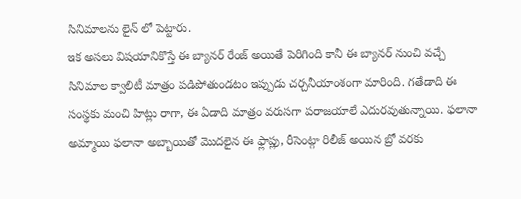సినిమాలను లైన్ లో పెట్టారు.
ఇక అసలు విషయానికొస్తే ఈ బ్యానర్ రేంజ్ అయితే పెరిగింది కానీ ఈ బ్యానర్ నుంచి వచ్చే సినిమాల క్వాలిటీ మాత్రం పడిపోతుండటం ఇప్పుడు చర్చనీయాంశంగా మారింది. గతేడాది ఈ సంస్థకు మంచి హిట్లు రాగా, ఈ ఏడాది మాత్రం వరుసగా పరాజయాలే ఎదురవుతున్నాయి. ఫలానా అమ్మాయి ఫలానా అబ్బాయితో మొదలైన ఈ ఫ్లాప్లు, రీసెంట్గా రిలీజ్ అయిన బ్రో వరకు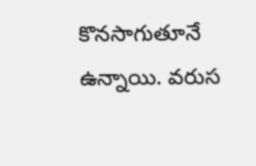కొనసాగుతూనే ఉన్నాయి. వరుస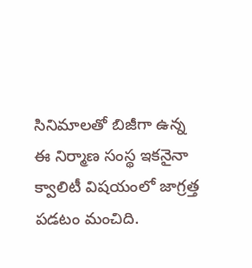సినిమాలతో బిజీగా ఉన్న ఈ నిర్మాణ సంస్థ ఇకనైనా క్వాలిటీ విషయంలో జాగ్రత్త పడటం మంచిది.